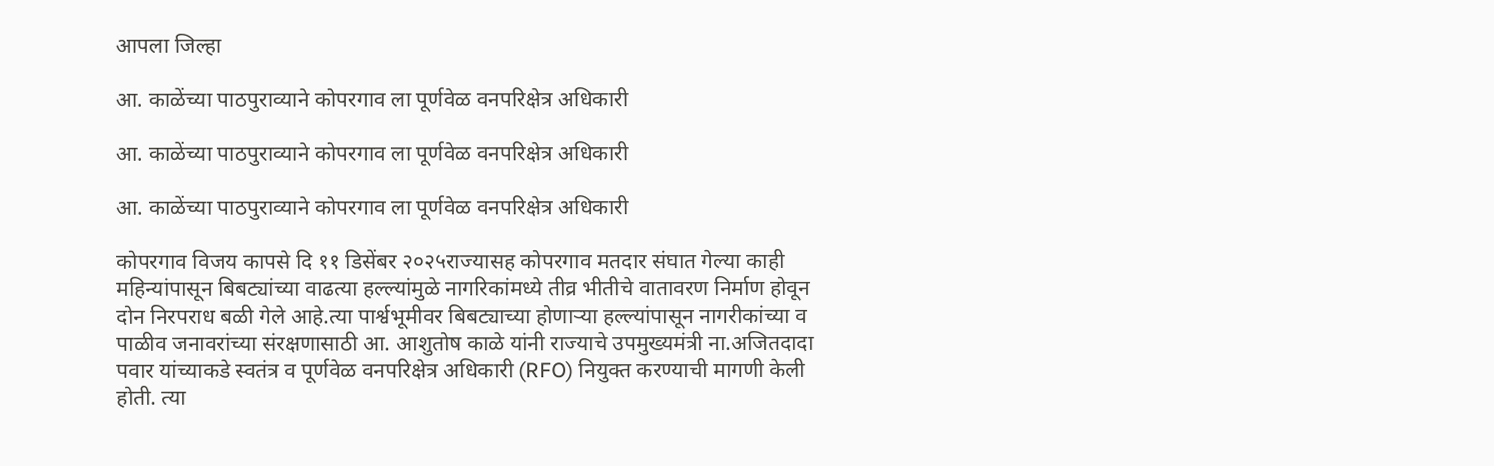आपला जिल्हा

आ. काळेंच्या पाठपुराव्याने कोपरगाव ला पूर्णवेळ वनपरिक्षेत्र अधिकारी

आ. काळेंच्या पाठपुराव्याने कोपरगाव ला पूर्णवेळ वनपरिक्षेत्र अधिकारी

आ. काळेंच्या पाठपुराव्याने कोपरगाव ला पूर्णवेळ वनपरिक्षेत्र अधिकारी

कोपरगाव विजय कापसे दि ११ डिसेंबर २०२५राज्यासह कोपरगाव मतदार संघात गेल्या काही महिन्यांपासून बिबट्यांच्या वाढत्या हल्ल्यांमुळे नागरिकांमध्ये तीव्र भीतीचे वातावरण निर्माण होवून दोन निरपराध बळी गेले आहे.त्या पार्श्वभूमीवर बिबट्याच्या होणाऱ्या हल्ल्यांपासून नागरीकांच्या व पाळीव जनावरांच्या संरक्षणासाठी आ. आशुतोष काळे यांनी राज्याचे उपमुख्यमंत्री ना.अजितदादा पवार यांच्याकडे स्वतंत्र व पूर्णवेळ वनपरिक्षेत्र अधिकारी (RFO) नियुक्त करण्याची मागणी केली होती. त्या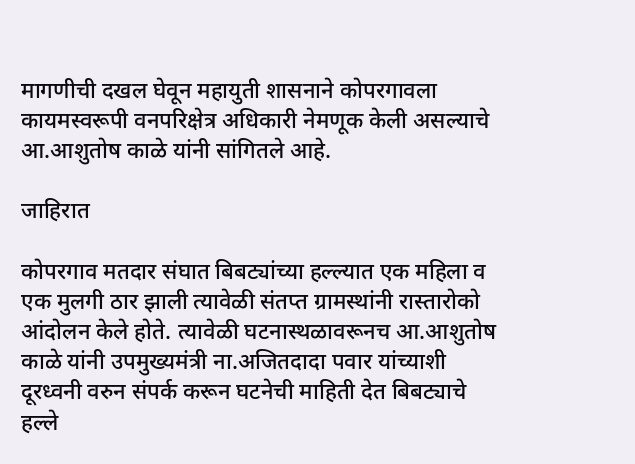मागणीची दखल घेवून महायुती शासनाने कोपरगावला कायमस्वरूपी वनपरिक्षेत्र अधिकारी नेमणूक केली असल्याचे आ.आशुतोष काळे यांनी सांगितले आहे.

जाहिरात

कोपरगाव मतदार संघात बिबट्यांच्या हल्ल्यात एक महिला व एक मुलगी ठार झाली त्यावेळी संतप्त ग्रामस्थांनी रास्तारोको आंदोलन केले होते. त्यावेळी घटनास्थळावरूनच आ.आशुतोष काळे यांनी उपमुख्यमंत्री ना.अजितदादा पवार यांच्याशी दूरध्वनी वरुन संपर्क करून घटनेची माहिती देत बिबट्याचे हल्ले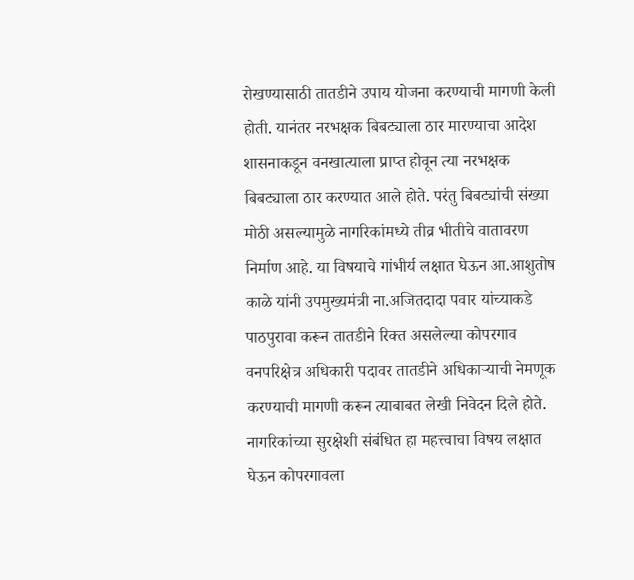रोखण्यासाठी तातडीने उपाय योजना करण्याची मागणी केली होती. यानंतर नरभक्षक बिबट्याला ठार मारण्याचा आदेश शासनाकडून वनखात्याला प्राप्त होवून त्या नरभक्षक बिबट्याला ठार करण्यात आले होते. परंतु बिबट्यांची संख्या मोठी असल्यामुळे नागरिकांमध्ये तीव्र भीतीचे वातावरण निर्माण आहे. या विषयाचे गांभीर्य लक्षात घेऊन आ.आशुतोष काळे यांनी उपमुख्यमंत्री ना.अजितदादा पवार यांच्याकडे पाठपुरावा करून तातडीने रिक्त असलेल्या कोपरगाव वनपरिक्षेत्र अधिकारी पदावर तातडीने अधिकाऱ्याची नेमणूक करण्याची मागणी करून त्याबाबत लेखी निवेदन दिले होते. नागरिकांच्या सुरक्षेशी संबंधित हा महत्त्वाचा विषय लक्षात घेऊन कोपरगावला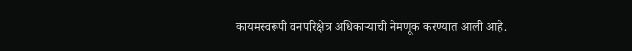कायमस्वरूपी वनपरिक्षेत्र अधिकाऱ्याची नेमणूक करण्यात आली आहे.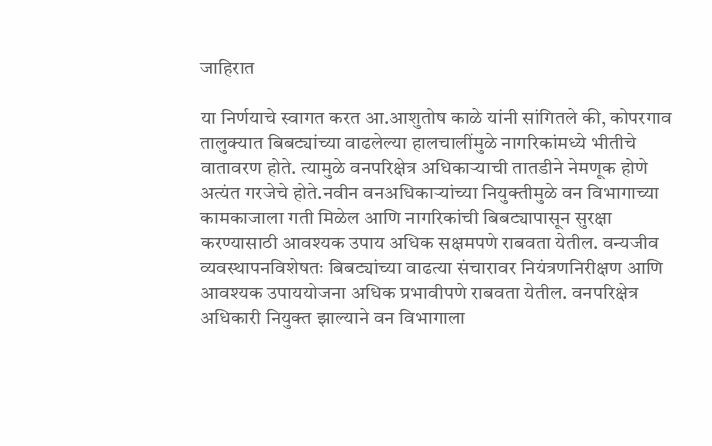जाहिरात

या निर्णयाचे स्वागत करत आ.आशुतोष काळे यांनी सांगितले की, कोपरगाव तालुक्यात बिबट्यांच्या वाढलेल्या हालचालींमुळे नागरिकांमध्ये भीतीचे वातावरण होते. त्यामुळे वनपरिक्षेत्र अधिकाऱ्याची तातडीने नेमणूक होणे अत्यंत गरजेचे होते.नवीन वनअधिकाऱ्यांच्या नियुक्तीमुळे वन विभागाच्या कामकाजाला गती मिळेल आणि नागरिकांची बिबट्यापासून सुरक्षा करण्यासाठी आवश्यक उपाय अधिक सक्षमपणे राबवता येतील. वन्यजीव व्यवस्थापनविशेषतः बिबट्यांच्या वाढत्या संचारावर नियंत्रणनिरीक्षण आणि आवश्यक उपाययोजना अधिक प्रभावीपणे राबवता येतील. वनपरिक्षेत्र अधिकारी नियुक्त झाल्याने वन विभागाला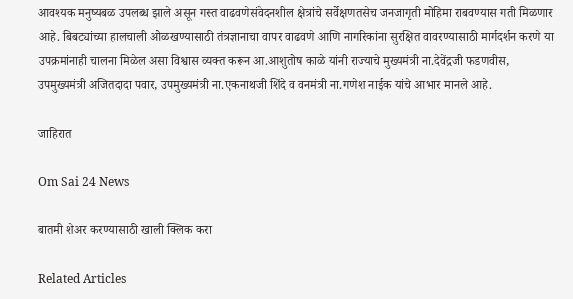आवश्यक मनुष्यबळ उपलब्ध झाले असून गस्त वाढवणेसंवेदनशील क्षेत्रांचे सर्वेक्षणतसेच जनजागृती मोहिमा राबवण्यास गती मिळणार आहे. बिबट्यांच्या हालचाली ओळखण्यासाठी तंत्रज्ञानाचा वापर वाढवणे आणि नागरिकांना सुरक्षित वावरण्यासाठी मार्गदर्शन करणे या उपक्रमांनाही चालना मिळेल असा विश्वास व्यक्त करून आ.आशुतोष काळे यांनी राज्याचे मुख्यमंत्री ना.देवेंद्रजी फडणवीस, उपमुख्यमंत्री अजितदादा पवार, उपमुख्यमंत्री ना.एकनाथजी शिंदे व वनमंत्री ना.गणेश नाईक यांचे आभार मानले आहे.

जाहिरात

Om Sai 24 News

बातमी शेअर करण्यासाठी खाली क्लिक करा

Related Articles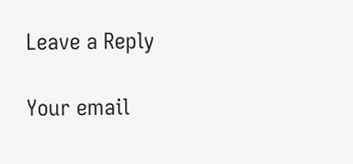Leave a Reply

Your email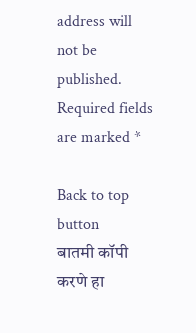address will not be published. Required fields are marked *

Back to top button
बातमी कॉपी करणे हा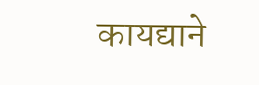कायद्याने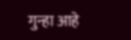गुन्हा आहे